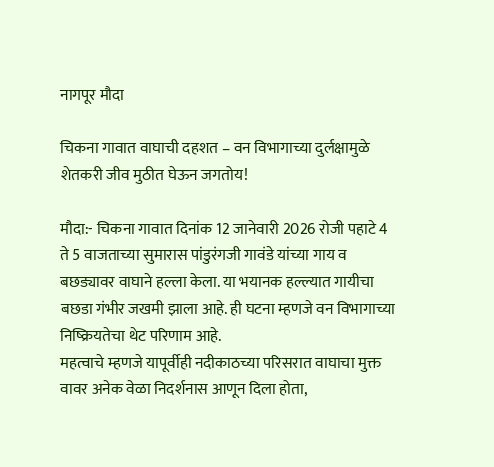नागपूर मौदा

चिकना गावात वाघाची दहशत – वन विभागाच्या दुर्लक्षामुळे शेतकरी जीव मुठीत घेऊन जगतोय!

मौदा:- चिकना गावात दिनांक 12 जानेवारी 2026 रोजी पहाटे 4 ते 5 वाजताच्या सुमारास पांडुरंगजी गावंडे यांच्या गाय व बछड्यावर वाघाने हल्ला केला. या भयानक हल्ल्यात गायीचा बछडा गंभीर जखमी झाला आहे. ही घटना म्हणजे वन विभागाच्या निष्क्रियतेचा थेट परिणाम आहे.
महत्वाचे म्हणजे यापूर्वीही नदीकाठच्या परिसरात वाघाचा मुक्त वावर अनेक वेळा निदर्शनास आणून दिला होता,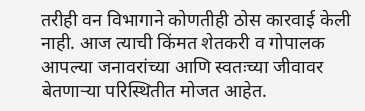तरीही वन विभागाने कोणतीही ठोस कारवाई केली नाही. आज त्याची किंमत शेतकरी व गोपालक आपल्या जनावरांच्या आणि स्वतःच्या जीवावर बेतणाऱ्या परिस्थितीत मोजत आहेत.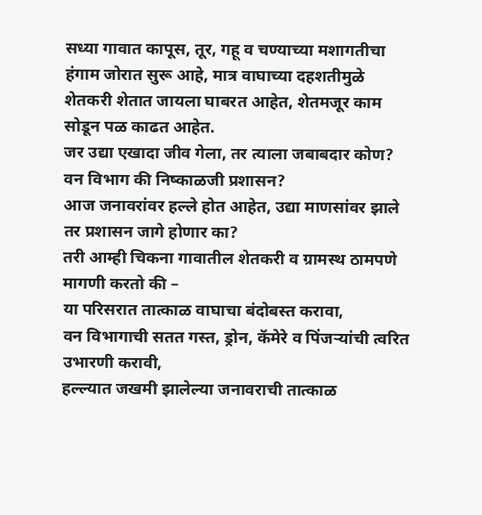सध्या गावात कापूस, तूर, गहू व चण्याच्या मशागतीचा हंगाम जोरात सुरू आहे, मात्र वाघाच्या दहशतीमुळे शेतकरी शेतात जायला घाबरत आहेत, शेतमजूर काम सोडून पळ काढत आहेत.
जर उद्या एखादा जीव गेला, तर त्याला जबाबदार कोण?
वन विभाग की निष्काळजी प्रशासन?
आज जनावरांवर हल्ले होत आहेत, उद्या माणसांवर झाले तर प्रशासन जागे होणार का?
तरी आम्ही चिकना गावातील शेतकरी व ग्रामस्थ ठामपणे मागणी करतो की –
या परिसरात तात्काळ वाघाचा बंदोबस्त करावा,
वन विभागाची सतत गस्त, ड्रोन, कॅमेरे व पिंजऱ्यांची त्वरित उभारणी करावी,
हल्ल्यात जखमी झालेल्या जनावराची तात्काळ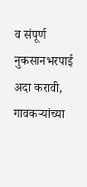व संपूर्ण नुकसानभरपाई अदा करावी,
गावकऱ्यांच्या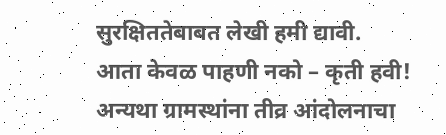सुरक्षिततेबाबत लेखी हमी द्यावी.
आता केवळ पाहणी नको – कृती हवी!
अन्यथा ग्रामस्थांना तीव्र आंदोलनाचा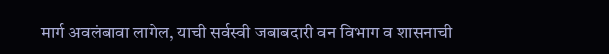मार्ग अवलंबावा लागेल, याची सर्वस्वी जबाबदारी वन विभाग व शासनाची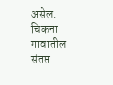असेल.
चिकना गावातील संतप्त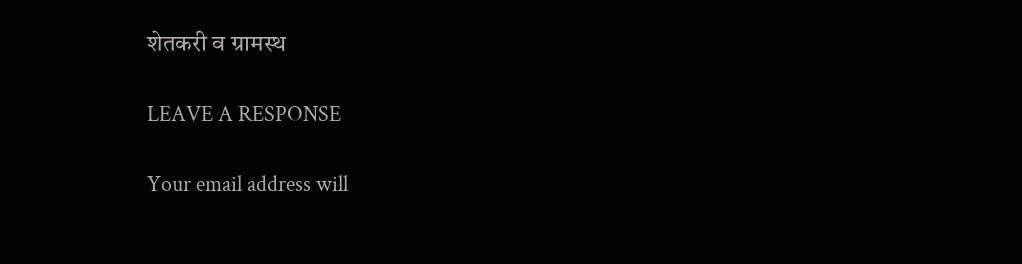शेतकरी व ग्रामस्थ

LEAVE A RESPONSE

Your email address will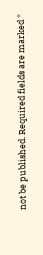not be published. Required fields are marked *